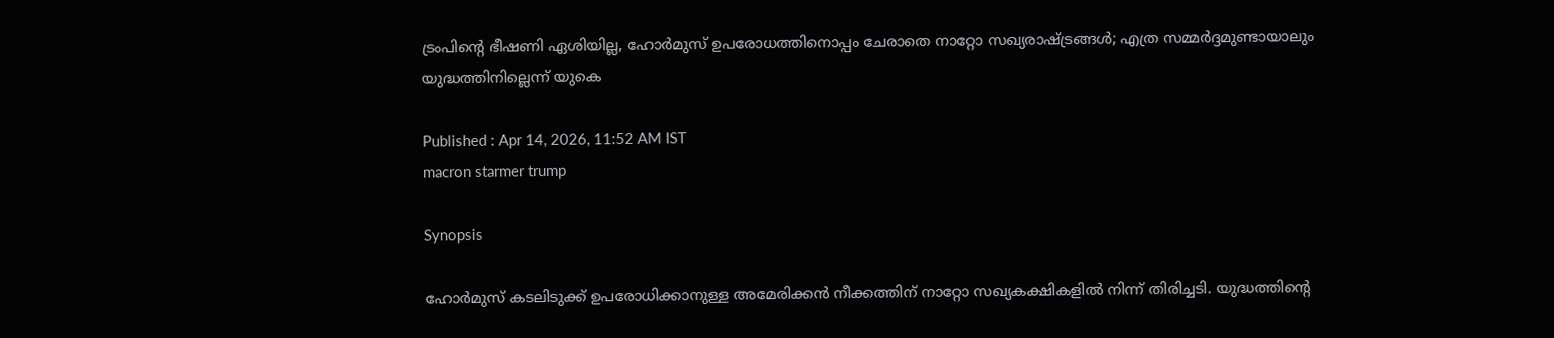ട്രംപിന്‍റെ ഭീഷണി ഏശിയില്ല, ഹോർമുസ് ഉപരോധത്തിനൊപ്പം ചേരാതെ നാറ്റോ സഖ്യരാഷ്ട്രങ്ങൾ; എത്ര സമ്മർദ്ദമുണ്ടായാലും യുദ്ധത്തിനില്ലെന്ന് യുകെ

Published : Apr 14, 2026, 11:52 AM IST
macron starmer trump

Synopsis

ഹോർമുസ് കടലിടുക്ക് ഉപരോധിക്കാനുള്ള അമേരിക്കൻ നീക്കത്തിന് നാറ്റോ സഖ്യകക്ഷികളിൽ നിന്ന് തിരിച്ചടി. യുദ്ധത്തിന്റെ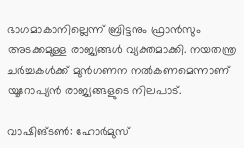ഭാഗമാകാനില്ലെന്ന് ബ്രിട്ടനും ഫ്രാൻസും അടക്കമുള്ള രാജ്യങ്ങൾ വ്യക്തമാക്കി. നയതന്ത്ര ചർച്ചകൾക്ക് മുൻഗണന നൽകണമെന്നാണ് യൂറോപ്യൻ രാജ്യങ്ങളുടെ നിലപാട്.

വാഷിങ്ടണ്‍: ഹോർമുസ്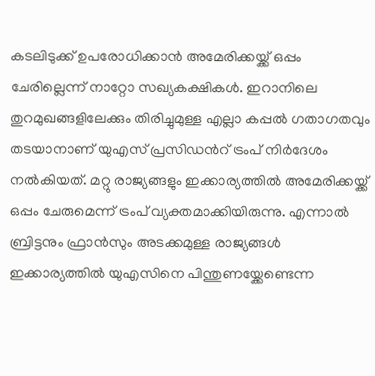കടലിടുക്ക് ഉപരോധിക്കാൻ അമേരിക്കയ്ക്ക് ഒപ്പം ചേരില്ലെന്ന് നാറ്റോ സഖ്യകക്ഷികൾ. ഇറാനിലെ തുറമുഖങ്ങളിലേക്കും തിരിച്ചുമുള്ള എല്ലാ കപ്പൽ ഗതാഗതവും തടയാനാണ് യുഎസ് പ്രസിഡന്‍റ് ട്രംപ് നിർദേശം നൽകിയത്. മറ്റു രാജ്യങ്ങളും ഇക്കാര്യത്തിൽ അമേരിക്കയ്ക്ക് ഒപ്പം ചേരുമെന്ന് ട്രംപ് വ്യക്തമാക്കിയിരുന്നു. എന്നാൽ ബ്രിട്ടനും ഫ്രാൻസും അടക്കമുള്ള രാജ്യങ്ങൾ ഇക്കാര്യത്തിൽ യുഎസിനെ പിന്തുണയ്ക്കേണ്ടെന്ന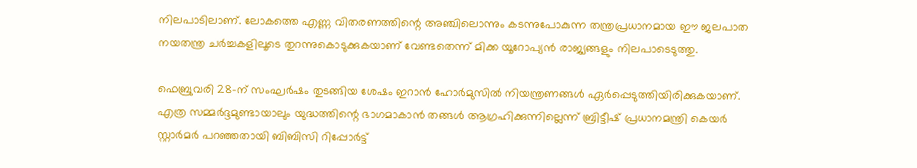നിലപാടിലാണ്. ലോകത്തെ എണ്ണ വിതരണത്തിന്റെ അഞ്ചിലൊന്നും കടന്നുപോകുന്ന തന്ത്രപ്രധാനമായ ഈ ജലപാത നയതന്ത്ര ചർച്ചകളിലൂടെ തുറന്നുകൊടുക്കുകയാണ് വേണ്ടതെന്ന് മിക്ക യൂറോപ്യൻ രാജ്യങ്ങളും നിലപാടെടുത്തു.

ഫെബ്രുവരി 28-ന് സംഘർഷം തുടങ്ങിയ ശേഷം ഇറാൻ ഹോർമുസിൽ നിയന്ത്രണങ്ങൾ ഏർപ്പെടുത്തിയിരിക്കുകയാണ്. എത്ര സമ്മർദ്ദമുണ്ടായാലും യുദ്ധത്തിന്റെ ഭാഗമാകാൻ തങ്ങൾ ആഗ്രഹിക്കുന്നില്ലെന്ന് ബ്രിട്ടീഷ് പ്രധാനമന്ത്രി കെയർ സ്റ്റാർമർ പറഞ്ഞതായി ബിബിസി റിപ്പോർട്ട്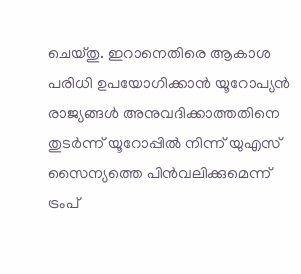ചെയ്തു. ഇറാനെതിരെ ആകാശ പരിധി ഉപയോഗിക്കാൻ യൂറോപ്യൻ രാജ്യങ്ങൾ അനുവദിക്കാത്തതിനെ തുടർന്ന് യൂറോപ്പിൽ നിന്ന് യുഎസ് സൈന്യത്തെ പിൻവലിക്കുമെന്ന് ട്രംപ്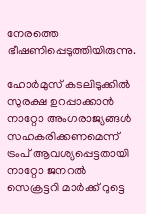നേരത്തെ ഭീഷണിപ്പെടുത്തിയിരുന്നു.

ഹോർമുസ് കടലിടുക്കിൽ സുരക്ഷ ഉറപ്പാക്കാൻ നാറ്റോ അംഗരാജ്യങ്ങൾ സഹകരിക്കണമെന്ന് ട്രംപ് ആവശ്യപ്പെട്ടതായി നാറ്റോ ജനറൽ സെക്രട്ടറി മാർക്ക് റുട്ടെ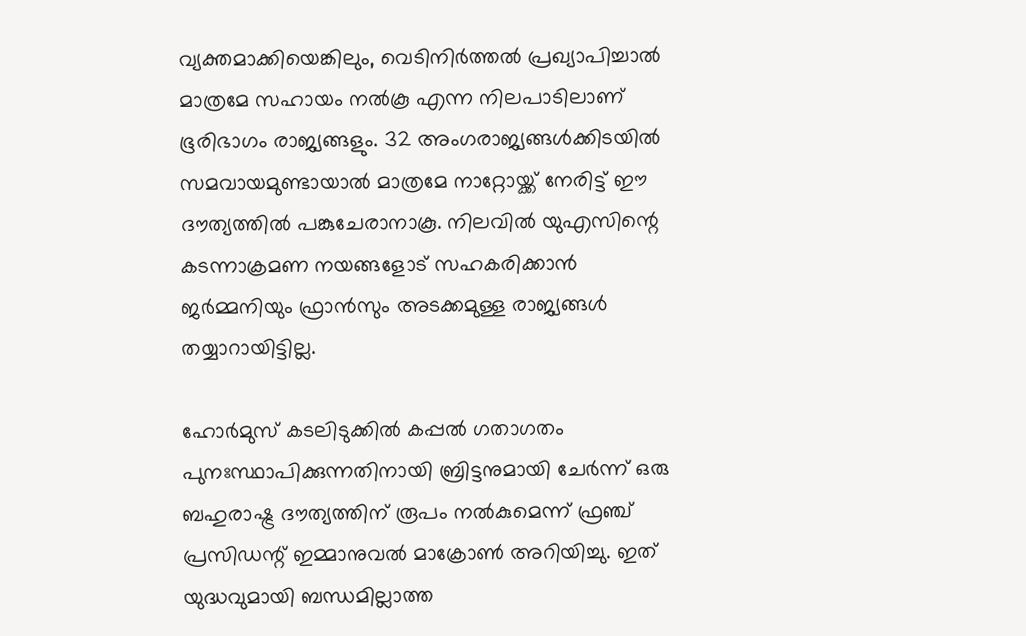വ്യക്തമാക്കിയെങ്കിലും, വെടിനിർത്തൽ പ്രഖ്യാപിച്ചാൽ മാത്രമേ സഹായം നൽകൂ എന്ന നിലപാടിലാണ് ഭൂരിഭാഗം രാജ്യങ്ങളും. 32 അംഗരാജ്യങ്ങൾക്കിടയിൽ സമവായമുണ്ടായാൽ മാത്രമേ നാറ്റോയ്ക്ക് നേരിട്ട് ഈ ദൗത്യത്തിൽ പങ്കുചേരാനാകൂ. നിലവിൽ യുഎസിന്റെ കടന്നാക്രമണ നയങ്ങളോട് സഹകരിക്കാൻ ജർമ്മനിയും ഫ്രാൻസും അടക്കമുള്ള രാജ്യങ്ങൾ തയ്യാറായിട്ടില്ല.

ഹോർമുസ് കടലിടുക്കിൽ കപ്പൽ ഗതാഗതം പുനഃസ്ഥാപിക്കുന്നതിനായി ബ്രിട്ടനുമായി ചേർന്ന് ഒരു ബഹുരാഷ്ട്ര ദൗത്യത്തിന് രൂപം നൽകുമെന്ന് ഫ്രഞ്ച് പ്രസിഡന്റ് ഇമ്മാനുവൽ മാക്രോൺ അറിയിച്ചു. ഇത് യുദ്ധവുമായി ബന്ധമില്ലാത്ത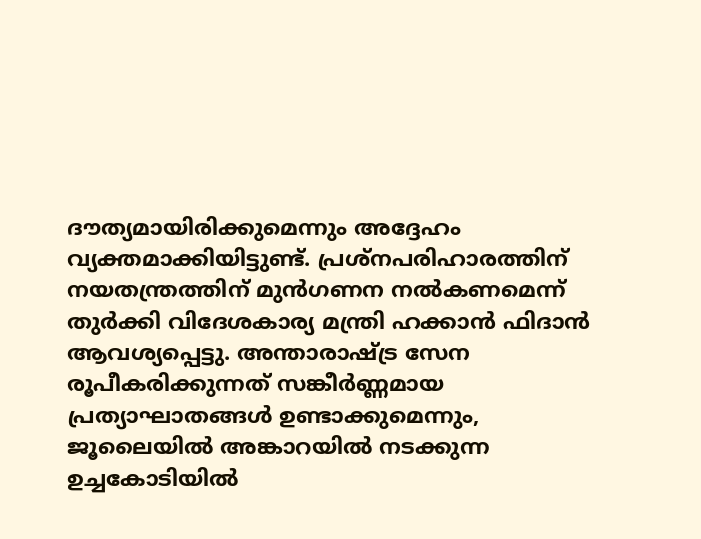ദൗത്യമായിരിക്കുമെന്നും അദ്ദേഹം വ്യക്തമാക്കിയിട്ടുണ്ട്. പ്രശ്നപരിഹാരത്തിന് നയതന്ത്രത്തിന് മുൻഗണന നൽകണമെന്ന് തുർക്കി വിദേശകാര്യ മന്ത്രി ഹക്കാൻ ഫിദാൻ ആവശ്യപ്പെട്ടു. അന്താരാഷ്ട്ര സേന രൂപീകരിക്കുന്നത് സങ്കീർണ്ണമായ പ്രത്യാഘാതങ്ങൾ ഉണ്ടാക്കുമെന്നും, ജൂലൈയിൽ അങ്കാറയിൽ നടക്കുന്ന ഉച്ചകോടിയിൽ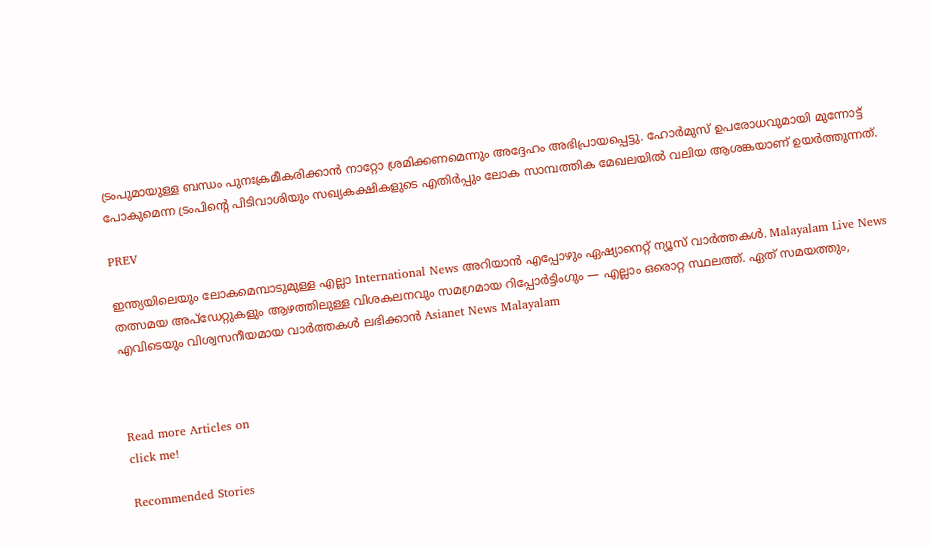ട്രംപുമായുള്ള ബന്ധം പുനഃക്രമീകരിക്കാൻ നാറ്റോ ശ്രമിക്കണമെന്നും അദ്ദേഹം അഭിപ്രായപ്പെട്ടു. ഹോർമുസ് ഉപരോധവുമായി മുന്നോട്ട് പോകുമെന്ന ട്രംപിന്റെ പിടിവാശിയും സഖ്യകക്ഷികളുടെ എതിർപ്പും ലോക സാമ്പത്തിക മേഖലയിൽ വലിയ ആശങ്കയാണ് ഉയർത്തുന്നത്.

PREV

ഇന്ത്യയിലെയും ലോകമെമ്പാടുമുള്ള എല്ലാ International News അറിയാൻ എപ്പോഴും ഏഷ്യാനെറ്റ് ന്യൂസ് വാർത്തകൾ. Malayalam Live News  തത്സമയ അപ്‌ഡേറ്റുകളും ആഴത്തിലുള്ള വിശകലനവും സമഗ്രമായ റിപ്പോർട്ടിംഗും — എല്ലാം ഒരൊറ്റ സ്ഥലത്ത്. ഏത് സമയത്തും, എവിടെയും വിശ്വസനീയമായ വാർത്തകൾ ലഭിക്കാൻ Asianet News Malayalam



Read more Articles on
click me!

Recommended Stories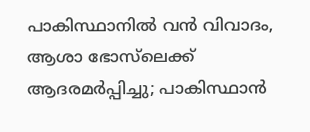പാകിസ്ഥാനിൽ വൻ വിവാദം, ആശാ ഭോസ്‌ലെക്ക് ആദരമർപ്പിച്ചു; പാകിസ്ഥാൻ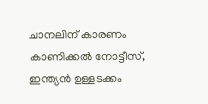ചാനലിന് കാരണം കാണിക്കൽ നോട്ടീസ്, ഇന്ത്യൻ ഉള്ളടക്കം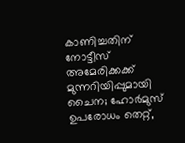കാണിച്ചതിന് നോട്ടീസ്
അമേരിക്കക്ക് മുന്നറിയിപ്പുമായി ചൈന; ഹോർമുസ് ഉപരോധം തെറ്റ്,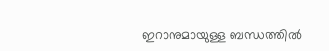ഇറാനുമായുള്ള ബന്ധത്തിൽ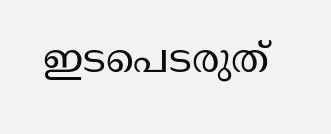ഇടപെടരുത്